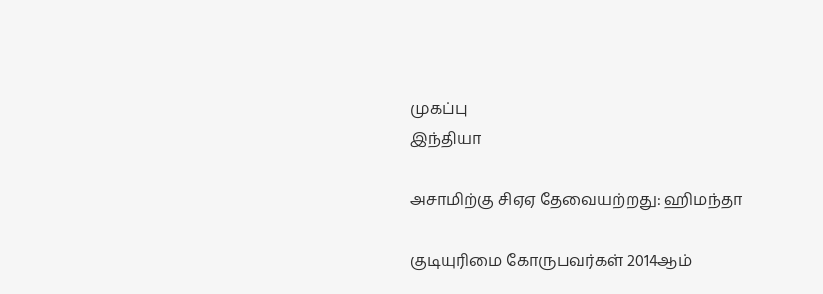முகப்பு
இந்தியா

அசாமிற்கு சிஏஏ தேவையற்றது: ஹிமந்தா

குடியுரிமை கோருபவர்கள் 2014ஆம்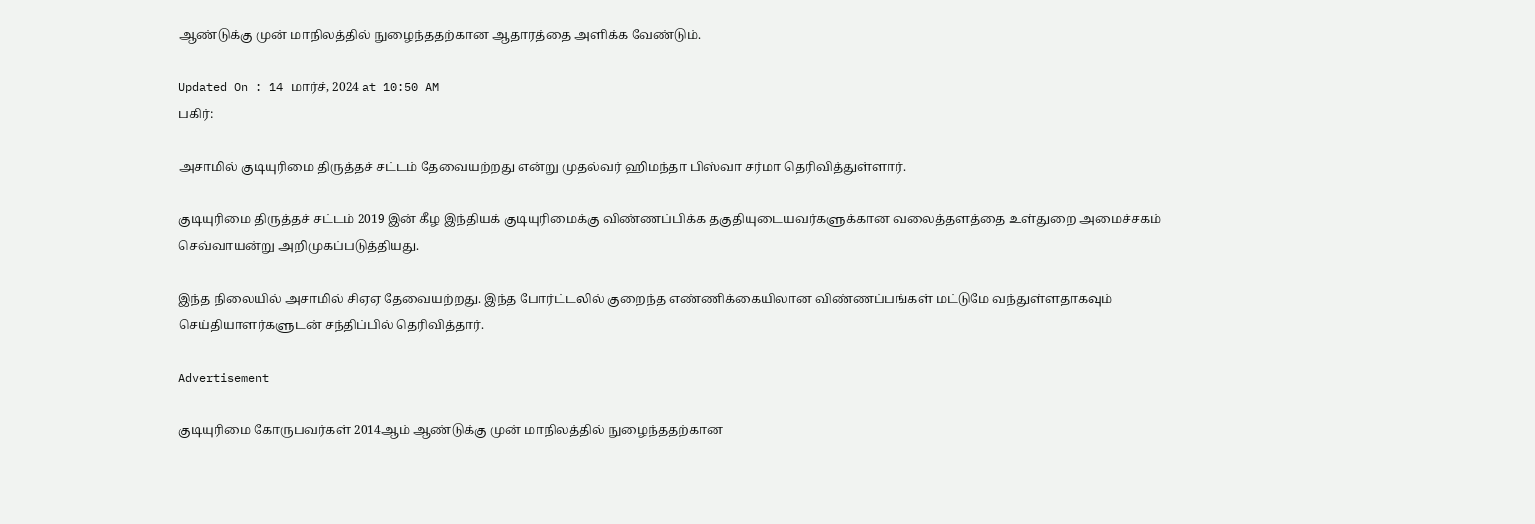ஆண்டுக்கு முன் மாநிலத்தில் நுழைந்ததற்கான ஆதாரத்தை அளிக்க வேண்டும்.

Updated On : 14 மார்ச், 2024 at 10:50 AM
பகிர்:

அசாமில் குடியுரிமை திருத்தச் சட்டம் தேவையற்றது என்று முதல்வர் ஹிமந்தா பிஸ்வா சர்மா தெரிவித்துள்ளார்.

குடியுரிமை திருத்தச் சட்டம் 2019 இன் கீழ இந்தியக் குடியுரிமைக்கு விண்ணப்பிக்க தகுதியுடையவர்களுக்கான வலைத்தளத்தை உள்துறை அமைச்சகம் செவ்வாயன்று அறிமுகப்படுத்தியது.

இந்த நிலையில் அசாமில் சிஏஏ தேவையற்றது. இந்த போர்ட்டலில் குறைந்த எண்ணிக்கையிலான விண்ணப்பங்கள் மட்டுமே வந்துள்ளதாகவும் செய்தியாளர்களுடன் சந்திப்பில் தெரிவித்தார்.

Advertisement

குடியுரிமை கோருபவர்கள் 2014ஆம் ஆண்டுக்கு முன் மாநிலத்தில் நுழைந்ததற்கான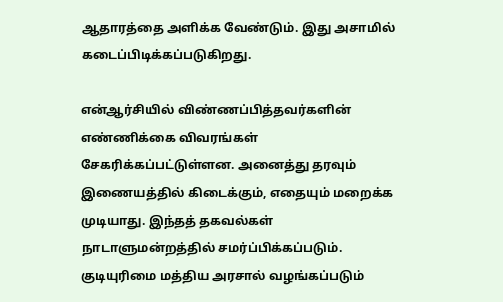ஆதாரத்தை அளிக்க வேண்டும். இது அசாமில் கடைப்பிடிக்கப்படுகிறது.

என்ஆர்சியில் விண்ணப்பித்தவர்களின் எண்ணிக்கை விவரங்கள் சேகரிக்கப்பட்டுள்ளன. அனைத்து தரவும் இணையத்தில் கிடைக்கும், எதையும் மறைக்க முடியாது. இந்தத் தகவல்கள் நாடாளுமன்றத்தில் சமர்ப்பிக்கப்படும். குடியுரிமை மத்திய அரசால் வழங்கப்படும்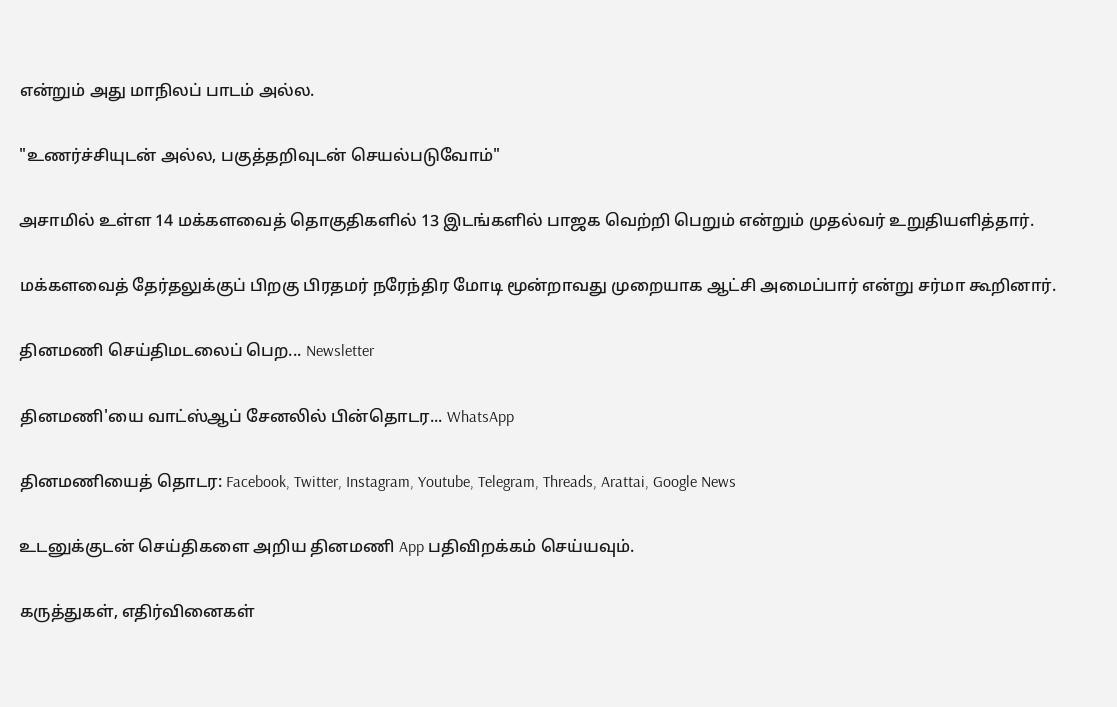என்றும் அது மாநிலப் பாடம் அல்ல.

"உணர்ச்சியுடன் அல்ல, பகுத்தறிவுடன் செயல்படுவோம்"

அசாமில் உள்ள 14 மக்களவைத் தொகுதிகளில் 13 இடங்களில் பாஜக வெற்றி பெறும் என்றும் முதல்வர் உறுதியளித்தார்.

மக்களவைத் தேர்தலுக்குப் பிறகு பிரதமர் நரேந்திர மோடி மூன்றாவது முறையாக ஆட்சி அமைப்பார் என்று சர்மா கூறினார்.

தினமணி செய்திமடலைப் பெற... Newsletter

தினமணி'யை வாட்ஸ்ஆப் சேனலில் பின்தொடர... WhatsApp

தினமணியைத் தொடர: Facebook, Twitter, Instagram, Youtube, Telegram, Threads, Arattai, Google News

உடனுக்குடன் செய்திகளை அறிய தினமணி App பதிவிறக்கம் செய்யவும்.

கருத்துகள், எதிர்வினைகள்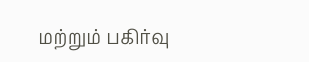மற்றும் பகிர்வு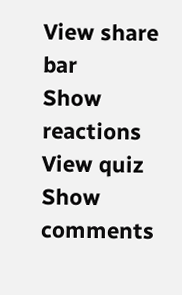View share bar
Show reactions
View quiz
Show comments